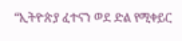“ኢትዮጵያ ፈተናን ወደ ድል የሚቀይር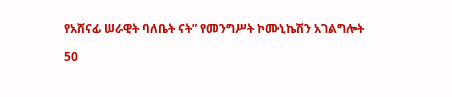የአሸናፊ ሠራዊት ባለቤት ናት” የመንግሥት ኮሙኒኬሽን አገልግሎት

50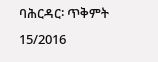ባሕርዳር፡ ጥቅምት 15/2016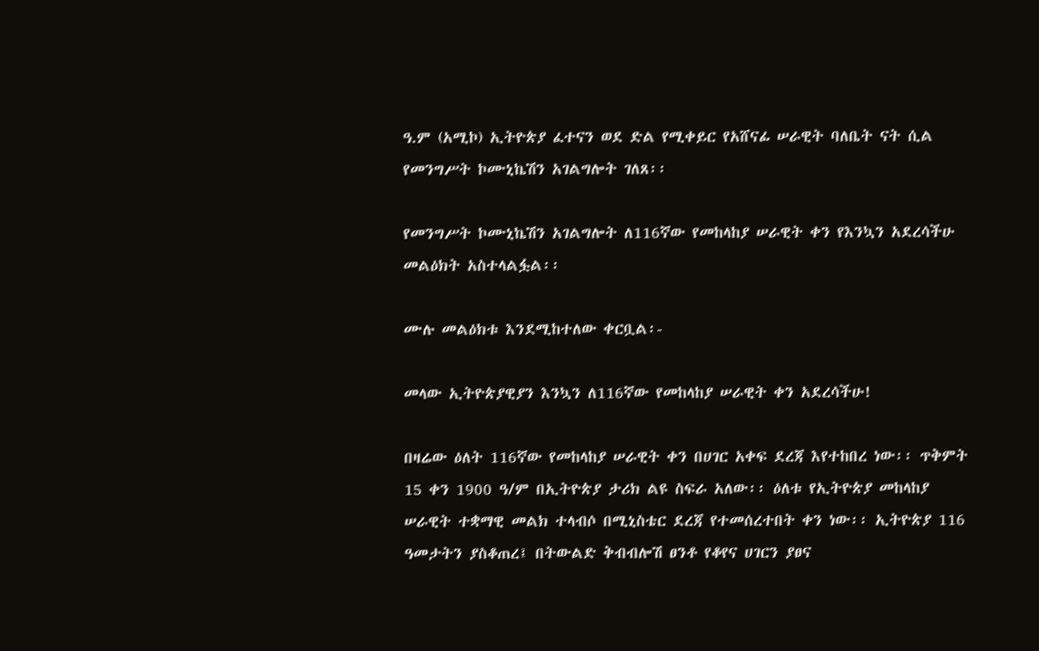ዓ.ም (አሚኮ) ኢትዮጵያ ፈተናን ወደ ድል የሚቀይር የአሸናፊ ሠራዊት ባለቤት ናት ሲል የመንግሥት ኮሙኒኬሽን አገልግሎት ገለጸ፡፡

የመንግሥት ኮሙኒኬሽን አገልግሎት ለ116ኛው የመከላከያ ሠራዊት ቀን የእንኳን አደረሳችሁ መልዕክት አስተላልፏል፡፡

ሙሉ መልዕክቱ እንደሚከተለው ቀርቧል፡-

መላው ኢትዮጵያዊያን እንኳን ለ116ኛው የመከላከያ ሠራዊት ቀን አደረሳችሁ!

በዛሬው ዕለት 116ኛው የመከላከያ ሠራዊት ቀን በሀገር አቀፍ ደረጃ እየተከበረ ነው፡፡ ጥቅምት 15 ቀን 1900 ዓ/ም በኢትዮጵያ ታሪክ ልዩ ስፍራ አለው፡፡ ዕለቱ የኢትዮጵያ መከላከያ ሠራዊት ተቋማዊ መልክ ተላብሶ በሚኒስቴር ደረጃ የተመሰረተበት ቀን ነው፡፡ ኢትዮጵያ 116 ዓመታትን ያስቆጠረ፤ በትውልድ ቅብብሎሽ ፀንቶ የቆየና ሀገርን ያፀና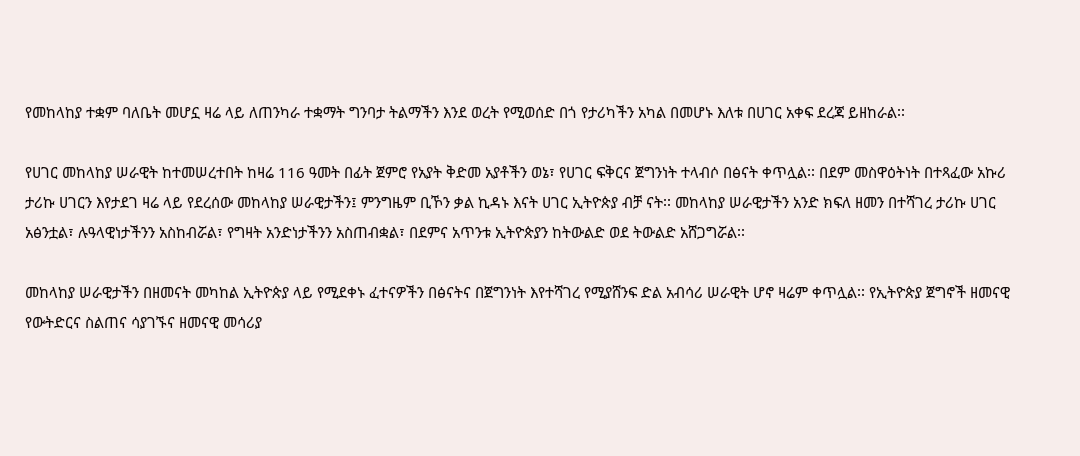የመከላከያ ተቋም ባለቤት መሆኗ ዛሬ ላይ ለጠንካራ ተቋማት ግንባታ ትልማችን እንደ ወረት የሚወሰድ በጎ የታሪካችን አካል በመሆኑ እለቱ በሀገር አቀፍ ደረጃ ይዘከራል፡፡

የሀገር መከላከያ ሠራዊት ከተመሠረተበት ከዛሬ 116 ዓመት በፊት ጀምሮ የአያት ቅድመ አያቶችን ወኔ፣ የሀገር ፍቅርና ጀግንነት ተላብሶ በፅናት ቀጥሏል፡፡ በደም መስዋዕትነት በተጻፈው አኩሪ ታሪኩ ሀገርን እየታደገ ዛሬ ላይ የደረሰው መከላከያ ሠራዊታችን፤ ምንግዜም ቢኾን ቃል ኪዳኑ እናት ሀገር ኢትዮጵያ ብቻ ናት፡፡ መከላከያ ሠራዊታችን አንድ ክፍለ ዘመን በተሻገረ ታሪኩ ሀገር አፅንቷል፣ ሉዓላዊነታችንን አስከብሯል፣ የግዛት አንድነታችንን አስጠብቋል፣ በደምና አጥንቱ ኢትዮጵያን ከትውልድ ወደ ትውልድ አሸጋግሯል፡፡

መከላከያ ሠራዊታችን በዘመናት መካከል ኢትዮጵያ ላይ የሚደቀኑ ፈተናዎችን በፅናትና በጀግንነት እየተሻገረ የሚያሸንፍ ድል አብሳሪ ሠራዊት ሆኖ ዛሬም ቀጥሏል፡፡ የኢትዮጵያ ጀግኖች ዘመናዊ የውትድርና ስልጠና ሳያገኙና ዘመናዊ መሳሪያ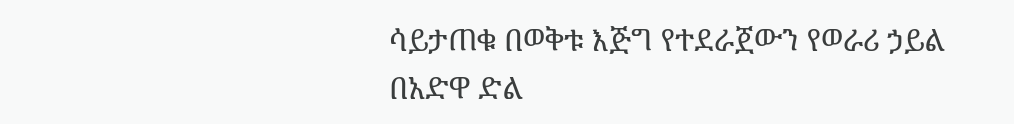ሳይታጠቁ በወቅቱ እጅግ የተደራጀውን የወራሪ ኃይል በአድዋ ድል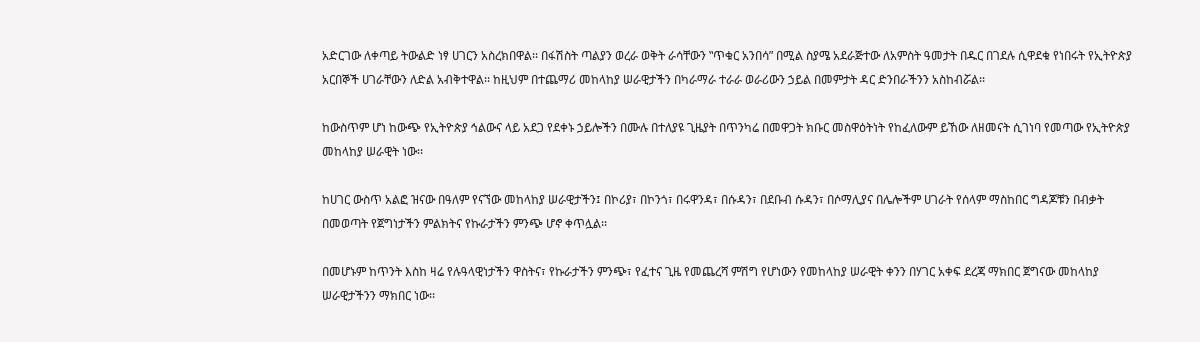አድርገው ለቀጣይ ትውልድ ነፃ ሀገርን አስረክበዋል፡፡ በፋሽስት ጣልያን ወረራ ወቅት ራሳቸውን ‟ጥቁር አንበሳ” በሚል ስያሜ አደራጅተው ለአምስት ዓመታት በዱር በገደሉ ሲዋደቁ የነበሩት የኢትዮጵያ አርበኞች ሀገራቸውን ለድል አብቅተዋል፡፡ ከዚህም በተጨማሪ መከላከያ ሠራዊታችን በካራማራ ተራራ ወራሪውን ኃይል በመምታት ዳር ድንበራችንን አስከብሯል፡፡

ከውስጥም ሆነ ከውጭ የኢትዮጵያ ኅልውና ላይ አደጋ የደቀኑ ኃይሎችን በሙሉ በተለያዩ ጊዜያት በጥንካሬ በመዋጋት ክቡር መስዋዕትነት የከፈለውም ይኸው ለዘመናት ሲገነባ የመጣው የኢትዮጵያ መከላከያ ሠራዊት ነው፡፡

ከሀገር ውስጥ አልፎ ዝናው በዓለም የናኘው መከላከያ ሠራዊታችን፤ በኮሪያ፣ በኮንጎ፣ በሩዋንዳ፣ በሱዳን፣ በደቡብ ሱዳን፣ በሶማሊያና በሌሎችም ሀገራት የሰላም ማስከበር ግዳጆቹን በብቃት በመወጣት የጀግነታችን ምልክትና የኩራታችን ምንጭ ሆኖ ቀጥሏል፡፡

በመሆኑም ከጥንት እስከ ዛሬ የሉዓላዊነታችን ዋስትና፣ የኩራታችን ምንጭ፣ የፈተና ጊዜ የመጨረሻ ምሽግ የሆነውን የመከላከያ ሠራዊት ቀንን በሃገር አቀፍ ደረጃ ማክበር ጀግናው መከላከያ ሠራዊታችንን ማክበር ነው፡፡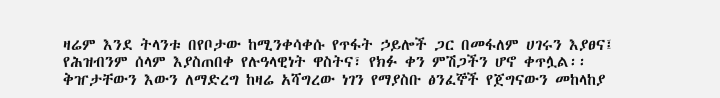ዛሬም እንደ ትላንቱ በየቦታው ከሚንቀሳቀሱ የጥፋት ኃይሎች ጋር በመፋለም ሀገሩን እያፀና፤ የሕዝብንም ሰላም እያስጠበቀ የሉዓላዊነት ዋስትና፣ የክፉ ቀን ምሽጋችን ሆኖ ቀጥሏል፡፡ ቅዠታቸውን እውን ለማድረግ ከዛሬ አሻግረው ነገን የማያስቡ ፅንፈኞች የጀግናውን መከላከያ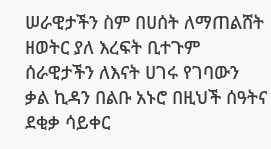ሠራዊታችን ስም በሀሰት ለማጠልሸት ዘወትር ያለ እረፍት ቢተጉም ሰራዊታችን ለእናት ሀገሩ የገባውን ቃል ኪዳን በልቡ አኑሮ በዚህች ሰዓትና ደቂቃ ሳይቀር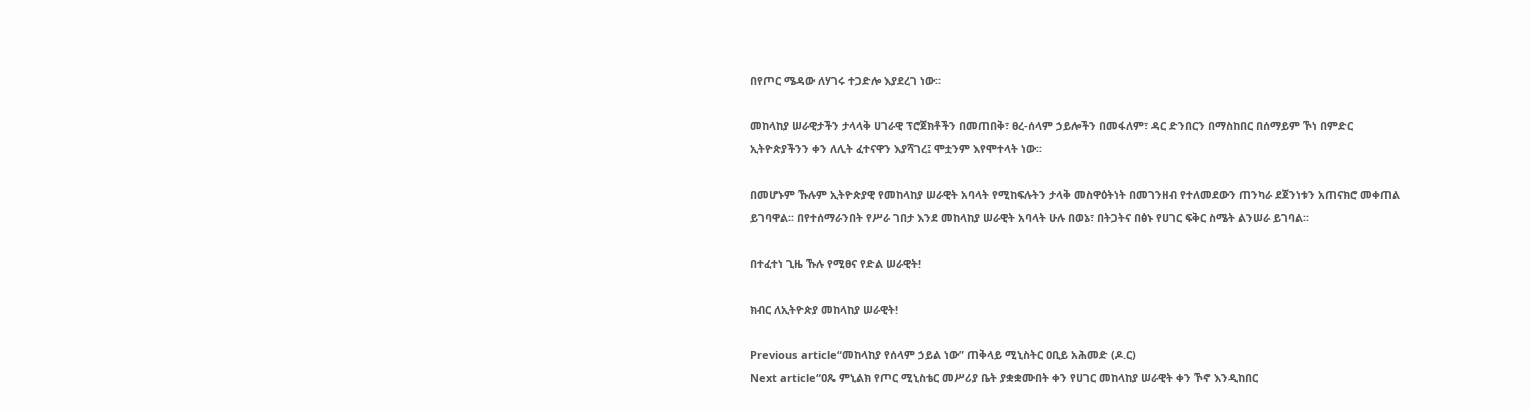በየጦር ሜዳው ለሃገሩ ተጋድሎ እያደረገ ነው፡፡

መከላከያ ሠራዊታችን ታላላቅ ሀገራዊ ፕሮጀክቶችን በመጠበቅ፣ ፀረ-ሰላም ኃይሎችን በመፋለም፣ ዳር ድንበርን በማስከበር በሰማይም ኾነ በምድር ኢትዮጵያችንን ቀን ለሊት ፈተናዋን እያሻገረ፤ ሞቷንም እየሞተላት ነው፡፡

በመሆኑም ኹሉም ኢትዮጵያዊ የመከላከያ ሠራዊት አባላት የሚከፍሉትን ታላቅ መስዋዕትነት በመገንዘብ የተለመደውን ጠንካራ ደጀንነቱን አጠናክሮ መቀጠል ይገባዋል፡፡ በየተሰማራንበት የሥራ ገበታ እንደ መከላከያ ሠራዊት አባላት ሁሉ በወኔ፣ በትጋትና በፅኑ የሀገር ፍቅር ስሜት ልንሠራ ይገባል፡፡

በተፈተነ ጊዜ ኹሉ የሚፀና የድል ሠራዊት!

ክብር ለኢትዮጵያ መከላከያ ሠራዊት!

Previous article“መከላከያ የሰላም ኃይል ነው” ጠቅላይ ሚኒስትር ዐቢይ አሕመድ (ዶ.ር)
Next article“ዐጼ ምኒልክ የጦር ሚኒስቴር መሥሪያ ቤት ያቋቋሙበት ቀን የሀገር መከላከያ ሠራዊት ቀን ኾኖ እንዲከበር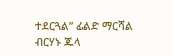ተደርጓል” ፊልድ ማርሻል ብርሃኑ ጁላ